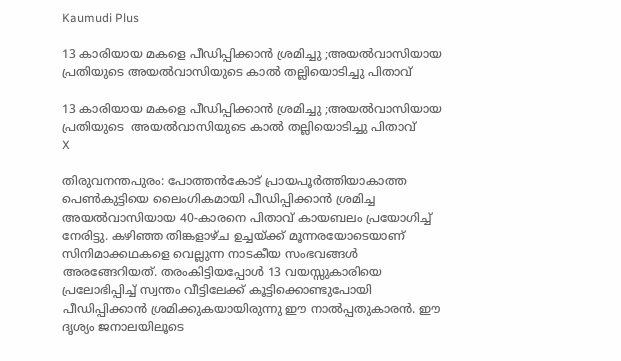Kaumudi Plus

13 കാരിയായ മകളെ പീഡിപ്പിക്കാൻ ശ്രമിച്ചു ;അയൽവാസിയായ പ്രതിയുടെ അയൽവാസിയുടെ കാൽ തല്ലിയൊടിച്ചു പിതാവ്

13 കാരിയായ മകളെ പീഡിപ്പിക്കാൻ ശ്രമിച്ചു ;അയൽവാസിയായ പ്രതിയുടെ  അയൽവാസിയുടെ കാൽ തല്ലിയൊടിച്ചു പിതാവ്
X

തിരുവനന്തപുരം: പോത്തൻകോട് പ്രായപൂർത്തിയാകാത്ത പെൺകുട്ടിയെ ലൈംഗികമായി പീഡിപ്പിക്കാൻ ശ്രമിച്ച അയൽവാസിയായ 40-കാരനെ പിതാവ് കായബലം പ്രയോഗിച്ച് നേരിട്ടു. കഴിഞ്ഞ തിങ്കളാഴ്ച ഉച്ചയ്ക്ക് മൂന്നരയോടെയാണ് സിനിമാക്കഥകളെ വെല്ലുന്ന നാടകീയ സംഭവങ്ങൾ അരങ്ങേറിയത്. തരംകിട്ടിയപ്പോൾ 13 വയസ്സുകാരിയെ പ്രലോഭിപ്പിച്ച് സ്വന്തം വീട്ടിലേക്ക് കൂട്ടിക്കൊണ്ടുപോയി പീഡിപ്പിക്കാൻ ശ്രമിക്കുകയായിരുന്നു ഈ നാൽപ്പതുകാരൻ. ഈ ദൃശ്യം ജനാലയിലൂടെ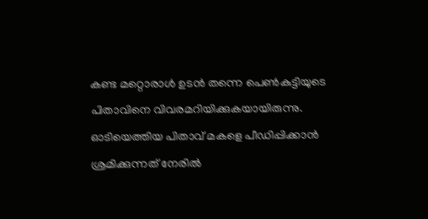കണ്ട മറ്റൊരാൾ ഉടൻ തന്നെ പെൺകുട്ടിയുടെ പിതാവിനെ വിവരമറിയിക്കുകയായിരുന്നു. ഓടിയെത്തിയ പിതാവ് മകളെ പീഡിപ്പിക്കാൻ ശ്രമിക്കുന്നത് നേരിൽ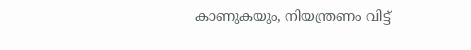കാണുകയും, നിയന്ത്രണം വിട്ട്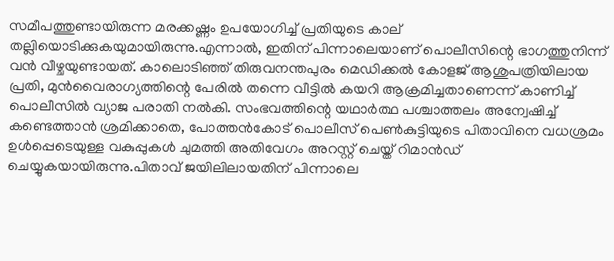സമീപത്തുണ്ടായിരുന്ന മരക്കഷ്ണം ഉപയോഗിച്ച് പ്രതിയുടെ കാല് തല്ലിയൊടിക്കുകയുമായിരുന്നു.എന്നാൽ, ഇതിന് പിന്നാലെയാണ് പൊലീസിന്റെ ഭാഗത്തുനിന്ന് വൻ വീഴ്ചയുണ്ടായത്. കാലൊടിഞ്ഞ് തിരുവനന്തപുരം മെഡിക്കൽ കോളജ് ആശുപത്രിയിലായ പ്രതി, മുൻവൈരാഗ്യത്തിന്റെ പേരിൽ തന്നെ വീട്ടിൽ കയറി ആക്രമിച്ചതാണെന്ന് കാണിച്ച് പൊലീസിൽ വ്യാജ പരാതി നൽകി. സംഭവത്തിന്റെ യഥാർത്ഥ പശ്ചാത്തലം അന്വേഷിച്ച് കണ്ടെത്താൻ ശ്രമിക്കാതെ, പോത്തൻകോട് പൊലീസ് പെൺകുട്ടിയുടെ പിതാവിനെ വധശ്രമം ഉൾപ്പെടെയുള്ള വകുപ്പുകൾ ചുമത്തി അതിവേഗം അറസ്റ്റ് ചെയ്ത് റിമാൻഡ് ചെയ്യുകയായിരുന്നു.പിതാവ് ജയിലിലായതിന് പിന്നാലെ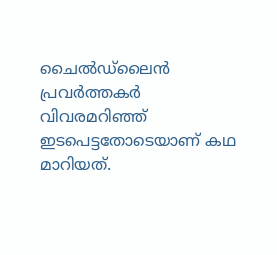ചൈൽഡ്‌ലൈൻ പ്രവർത്തകർ വിവരമറിഞ്ഞ് ഇടപെട്ടതോടെയാണ് കഥ മാറിയത്.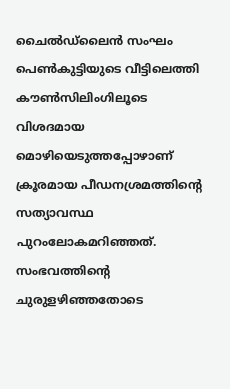ചൈൽഡ്‌ലൈൻ സംഘം പെൺകുട്ടിയുടെ വീട്ടിലെത്തി കൗൺസിലിംഗിലൂടെ വിശദമായ മൊഴിയെടുത്തപ്പോഴാണ് ക്രൂരമായ പീഡനശ്രമത്തിന്റെ സത്യാവസ്ഥ പുറംലോകമറിഞ്ഞത്. സംഭവത്തിന്റെ ചുരുളഴിഞ്ഞതോടെ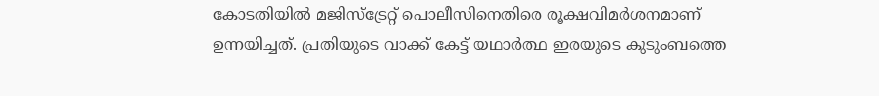കോടതിയിൽ മജിസ്‌ട്രേറ്റ് പൊലീസിനെതിരെ രൂക്ഷവിമർശനമാണ് ഉന്നയിച്ചത്. പ്രതിയുടെ വാക്ക് കേട്ട് യഥാർത്ഥ ഇരയുടെ കുടുംബത്തെ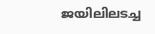ജയിലിലടച്ച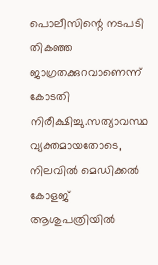പൊലീസിന്റെ നടപടി തികഞ്ഞ ജാഗ്രതക്കുറവാണെന്ന് കോടതി നിരീക്ഷിച്ചു.സത്യാവസ്ഥ വ്യക്തമായതോടെ, നിലവിൽ മെഡിക്കൽ കോളജ് ആശുപത്രിയിൽ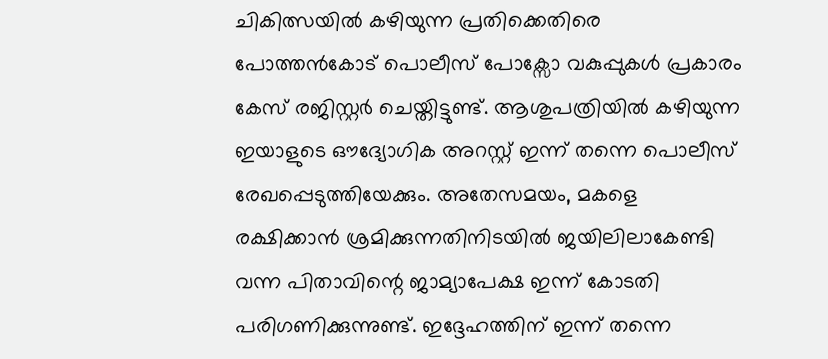ചികിത്സയിൽ കഴിയുന്ന പ്രതിക്കെതിരെ പോത്തൻകോട് പൊലീസ് പോക്സോ വകുപ്പുകൾ പ്രകാരം കേസ് രജിസ്റ്റർ ചെയ്തിട്ടുണ്ട്. ആശുപത്രിയിൽ കഴിയുന്ന ഇയാളുടെ ഔദ്യോഗിക അറസ്റ്റ് ഇന്ന് തന്നെ പൊലീസ് രേഖപ്പെടുത്തിയേക്കും. അതേസമയം, മകളെ രക്ഷിക്കാൻ ശ്രമിക്കുന്നതിനിടയിൽ ജയിലിലാകേണ്ടി വന്ന പിതാവിന്റെ ജാമ്യാപേക്ഷ ഇന്ന് കോടതി പരിഗണിക്കുന്നുണ്ട്. ഇദ്ദേഹത്തിന് ഇന്ന് തന്നെ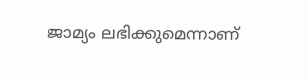ജാമ്യം ലഭിക്കുമെന്നാണ്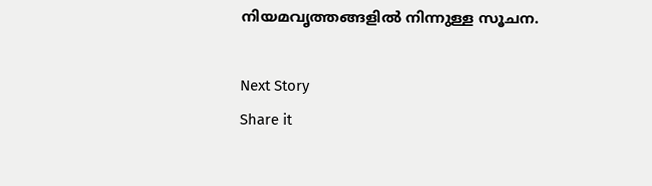നിയമവൃത്തങ്ങളിൽ നിന്നുള്ള സൂചന.

Next Story
Share it